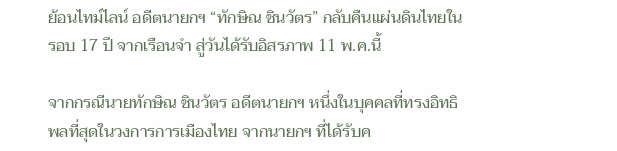ย้อนไทม์ไลน์ อดีตนายกฯ “ทักษิณ ชินวัตร” กลับคืนแผ่นดินไทยในรอบ 17 ปี จากเรือนจำ สู่วันได้รับอิสรภาพ 11 พ.ค.นี้

จากกรณีนายทักษิณ ชินวัตร อดีตนายกฯ หนึ่งในบุคคลที่ทรงอิทธิพลที่สุดในวงการการเมืองไทย จากนายกฯ ที่ได้รับค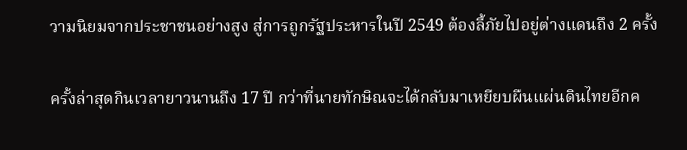วามนิยมจากประชาชนอย่างสูง สู่การถูกรัฐประหารในปี 2549 ต้องลี้ภัยไปอยู่ต่างแดนถึง 2 ครั้ง

ครั้งล่าสุดกินเวลายาวนานถึง 17 ปี กว่าที่นายทักษิณจะได้กลับมาเหยียบผืนแผ่นดินไทยอีกค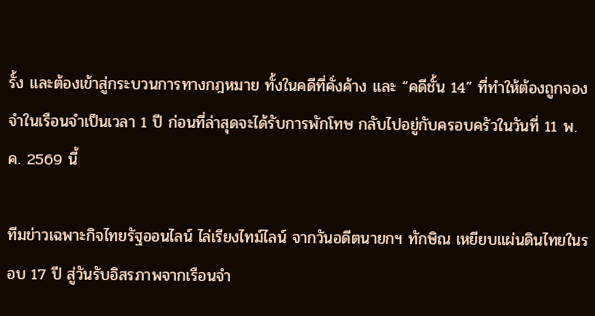รั้ง และต้องเข้าสู่กระบวนการทางกฎหมาย ทั้งในคดีที่คั่งค้าง และ “คดีชั้น 14” ที่ทำให้ต้องถูกจองจำในเรือนจำเป็นเวลา 1 ปี ก่อนที่ล่าสุดจะได้รับการพักโทษ กลับไปอยู่กับครอบครัวในวันที่ 11 พ.ค. 2569 นี้

ทีมข่าวเฉพาะกิจไทยรัฐออนไลน์ ไล่เรียงไทม์ไลน์ จากวันอดีตนายกฯ ทักษิณ เหยียบแผ่นดินไทยในรอบ 17 ปี สู่วันรับอิสรภาพจากเรือนจำ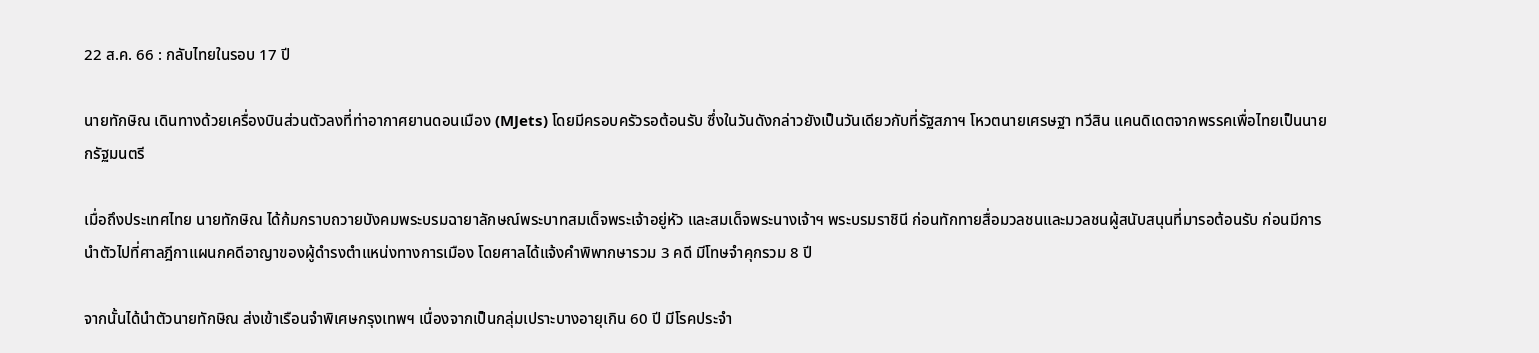22 ส.ค. 66 : กลับไทยในรอบ 17 ปี

นายทักษิณ เดินทางด้วยเครื่องบินส่วนตัวลงที่ท่าอากาศยานดอนเมือง (MJets) โดยมีครอบครัวรอต้อนรับ ซึ่งในวันดังกล่าวยังเป็นวันเดียวกับที่รัฐสภาฯ โหวตนายเศรษฐา ทวีสิน แคนดิเดตจากพรรคเพื่อไทยเป็นนายกรัฐมนตรี

เมื่อถึงประเทศไทย นายทักษิณ ได้ก้มกราบถวายบังคมพระบรมฉายาลักษณ์พระบาทสมเด็จพระเจ้าอยู่หัว และสมเด็จพระนางเจ้าฯ พระบรมราชินี ก่อนทักทายสื่อมวลชนและมวลชนผู้สนับสนุนที่มารอต้อนรับ ก่อนมีการนำตัวไปที่ศาลฎีกาแผนกคดีอาญาของผู้ดำรงตำแหน่งทางการเมือง โดยศาลได้แจ้งคำพิพากษารวม 3 คดี มีโทษจำคุกรวม 8 ปี

จากนั้นได้นำตัวนายทักษิณ ส่งเข้าเรือนจำพิเศษกรุงเทพฯ เนื่องจากเป็นกลุ่มเปราะบางอายุเกิน 60 ปี มีโรคประจำ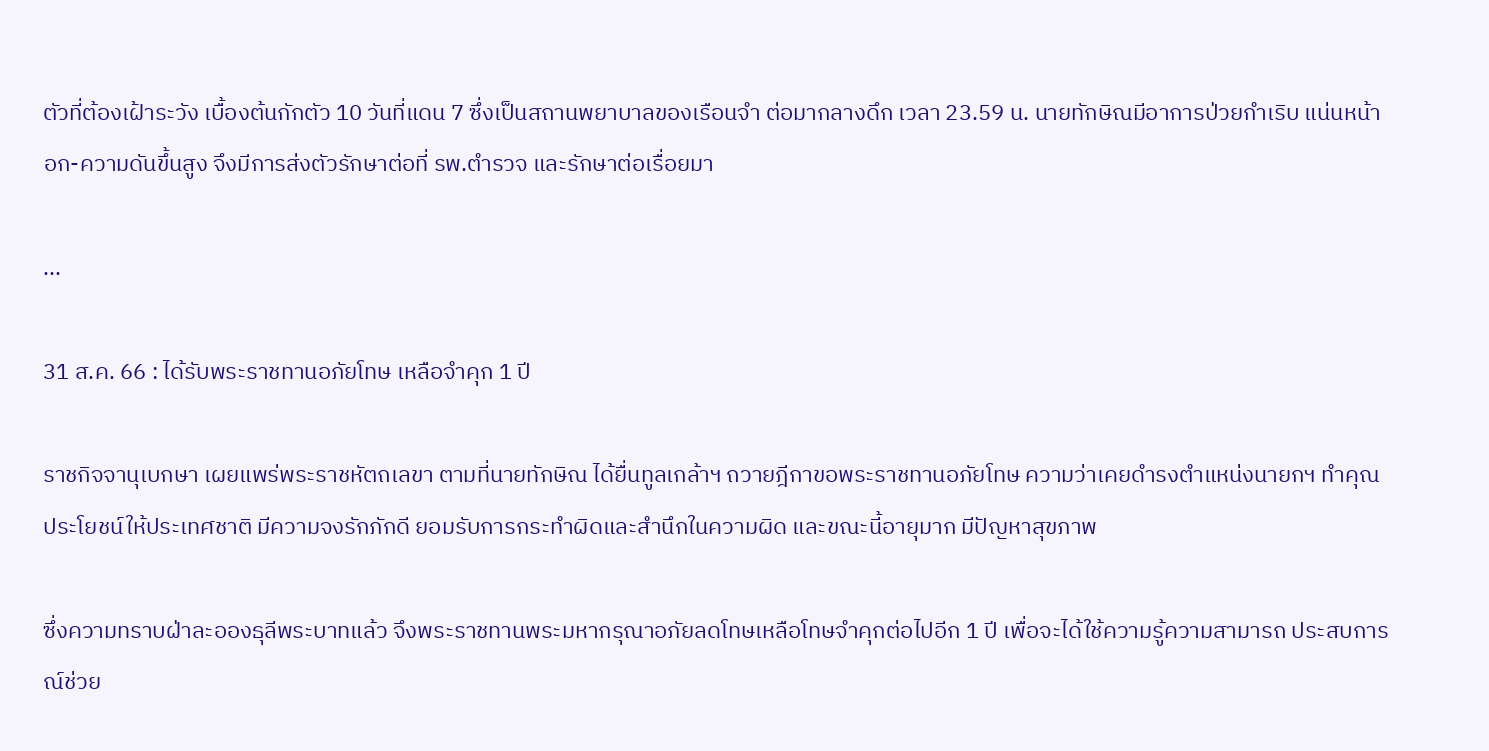ตัวที่ต้องเฝ้าระวัง เบื้องต้นกักตัว 10 วันที่แดน 7 ซึ่งเป็นสถานพยาบาลของเรือนจำ ต่อมากลางดึก เวลา 23.59 น. นายทักษิณมีอาการป่วยกำเริบ แน่นหน้าอก-ความดันขึ้นสูง จึงมีการส่งตัวรักษาต่อที่ รพ.ตำรวจ และรักษาต่อเรื่อยมา

...

31 ส.ค. 66 : ได้รับพระราชทานอภัยโทษ เหลือจำคุก 1 ปี

ราชกิจจานุเบกษา เผยแพร่พระราชหัตถเลขา ตามที่นายทักษิณ ได้ยื่นทูลเกล้าฯ ถวายฎีกาขอพระราชทานอภัยโทษ ความว่าเคยดำรงตำแหน่งนายกฯ ทำคุณประโยชน์ให้ประเทศชาติ มีความจงรักภักดี ยอมรับการกระทำผิดและสำนึกในความผิด และขณะนี้อายุมาก มีปัญหาสุขภาพ

ซึ่งความทราบฝ่าละอองธุลีพระบาทแล้ว จึงพระราชทานพระมหากรุณาอภัยลดโทษเหลือโทษจำคุกต่อไปอีก 1 ปี เพื่อจะได้ใช้ความรู้ความสามารถ ประสบการณ์ช่วย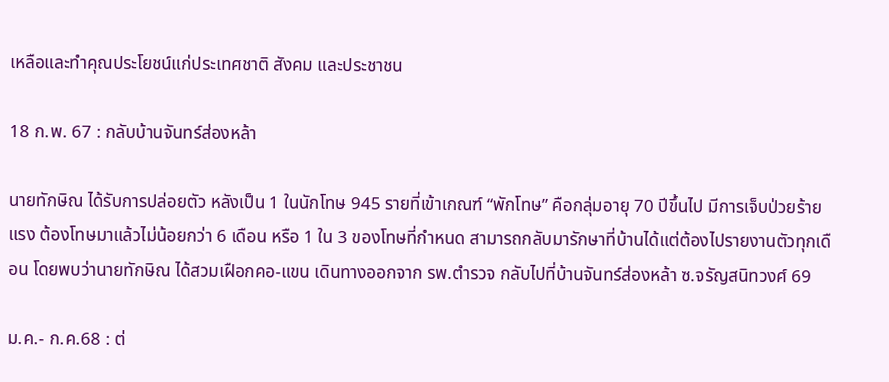เหลือและทำคุณประโยชน์แก่ประเทศชาติ สังคม และประชาชน

18 ก.พ. 67 : กลับบ้านจันทร์ส่องหล้า

นายทักษิณ ได้รับการปล่อยตัว หลังเป็น 1 ในนักโทษ 945 รายที่เข้าเกณฑ์ “พักโทษ” คือกลุ่มอายุ 70 ปีขึ้นไป มีการเจ็บป่วยร้ายแรง ต้องโทษมาแล้วไม่น้อยกว่า 6 เดือน หรือ 1 ใน 3 ของโทษที่กำหนด สามารถกลับมารักษาที่บ้านได้แต่ต้องไปรายงานตัวทุกเดือน โดยพบว่านายทักษิณ ได้สวมเฝือกคอ-แขน เดินทางออกจาก รพ.ตำรวจ กลับไปที่บ้านจันทร์ส่องหล้า ซ.จรัญสนิทวงศ์ 69

ม.ค.- ก.ค.68 : ต่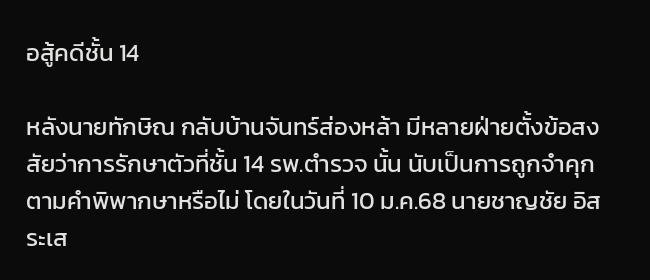อสู้คดีชั้น 14

หลังนายทักษิณ กลับบ้านจันทร์ส่องหล้า มีหลายฝ่ายตั้งข้อสงสัยว่าการรักษาตัวที่ชั้น 14 รพ.ตำรวจ นั้น นับเป็นการถูกจำคุกตามคำพิพากษาหรือไม่ โดยในวันที่ 10 ม.ค.68 นายชาญชัย อิสระเส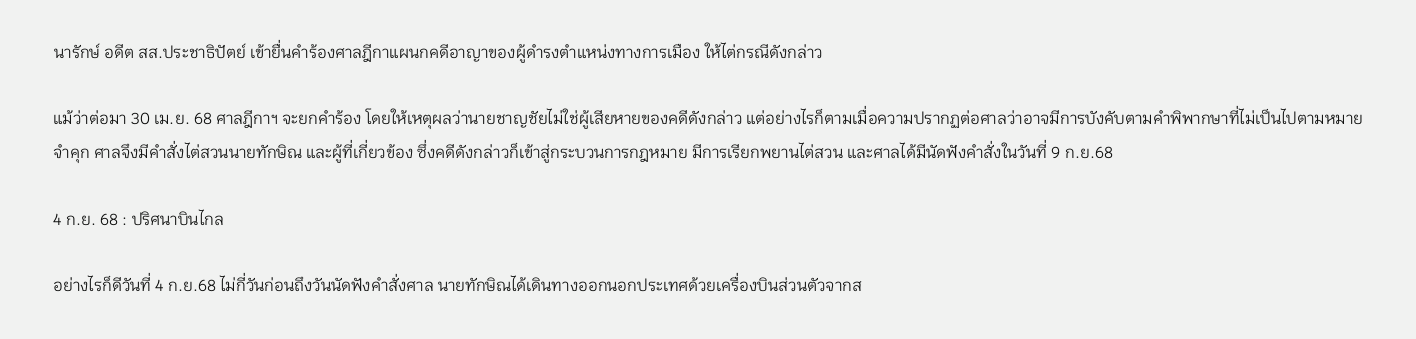นารักษ์ อดีต สส.ประชาธิปัตย์ เข้ายื่นคำร้องศาลฎีกาแผนกคดีอาญาของผู้ดำรงตำแหน่งทางการเมือง ให้ไต่กรณีดังกล่าว

แม้ว่าต่อมา 30 เม.ย. 68 ศาลฎีกาฯ จะยกคำร้อง โดยให้เหตุผลว่านายชาญชัยไม่ใช่ผู้เสียหายของคดีดังกล่าว แต่อย่างไรก็ตามเมื่อความปรากฏต่อศาลว่าอาจมีการบังคับตามคำพิพากษาที่ไม่เป็นไปตามหมายจำคุก ศาลจึงมีคำสั่งไต่สวนนายทักษิณ และผู้ที่เกี่ยวข้อง ซึ่งคดีดังกล่าวก็เข้าสู่กระบวนการกฎหมาย มีการเรียกพยานไต่สวน และศาลได้มีนัดฟังคำสั่งในวันที่ 9 ก.ย.68

4 ก.ย. 68 : ปริศนาบินไกล

อย่างไรก็ดีวันที่ 4 ก.ย.68 ไม่กี่วันก่อนถึงวันนัดฟังคำสั่งศาล นายทักษิณได้เดินทางออกนอกประเทศด้วยเครื่องบินส่วนตัวจากส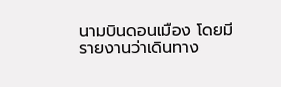นามบินดอนเมือง โดยมีรายงานว่าเดินทาง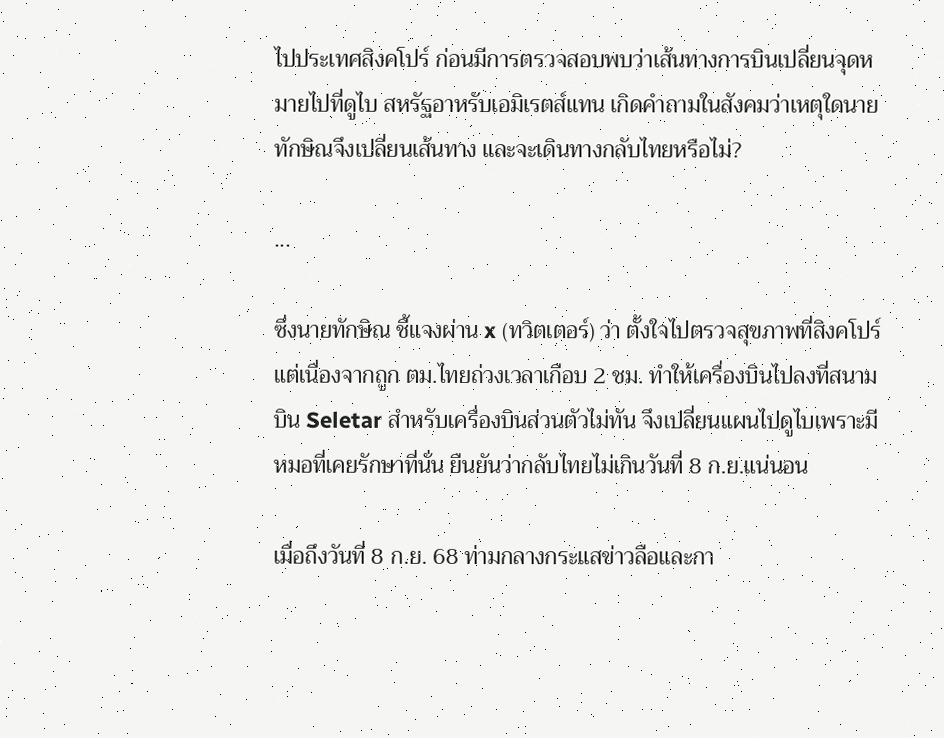ไปประเทศสิงคโปร์ ก่อนมีการตรวจสอบพบว่าเส้นทางการบินเปลี่ยนจุดหมายไปที่ดูไบ สหรัฐอาหรับเอมิเรตส์แทน เกิดคำถามในสังคมว่าเหตุใดนายทักษิณจึงเปลี่ยนเส้นทาง และจะเดินทางกลับไทยหรือไม่?

...

ซึ่งนายทักษิณ ชี้แจงผ่าน x (ทวิตเตอร์) ว่า ตั้งใจไปตรวจสุขภาพที่สิงคโปร์ แต่เนื่องจากถูก ตม.ไทยถ่วงเวลาเกือบ 2 ชม. ทำให้เครื่องบินไปลงที่สนามบิน Seletar สำหรับเครื่องบินส่วนตัวไม่ทัน จึงเปลี่ยนแผนไปดูไบเพราะมีหมอที่เคยรักษาที่นั่น ยืนยันว่ากลับไทยไม่เกินวันที่ 8 ก.ย.แน่นอน

เมื่อถึงวันที่ 8 ก.ย. 68 ท่ามกลางกระแสข่าวลือและกา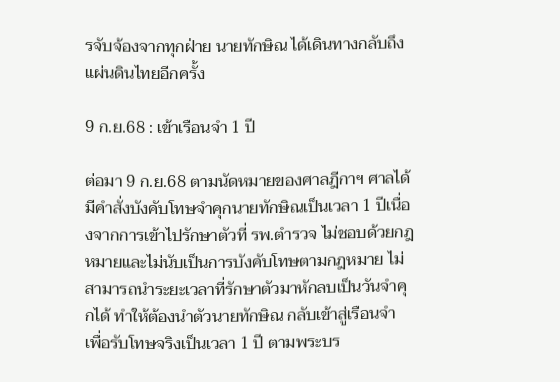รจับจ้องจากทุกฝ่าย นายทักษิณ ได้เดินทางกลับถึงแผ่นดินไทยอีกครั้ง

9 ก.ย.68 : เข้าเรือนจำ 1 ปี

ต่อมา 9 ก.ย.68 ตามนัดหมายของศาลฎีกาฯ ศาลได้มีคำสั่งบังคับโทษจำคุกนายทักษิณเป็นเวลา 1 ปีเนื่องจากการเข้าไปรักษาตัวที่ รพ.ตำรวจ ไม่ชอบด้วยกฎหมายและไม่นับเป็นการบังคับโทษตามกฎหมาย ไม่สามารถนำระยะเวลาที่รักษาตัวมาหักลบเป็นวันจำคุกได้ ทำให้ต้องนำตัวนายทักษิณ กลับเข้าสู่เรือนจำ เพื่อรับโทษจริงเป็นเวลา 1 ปี ตามพระบร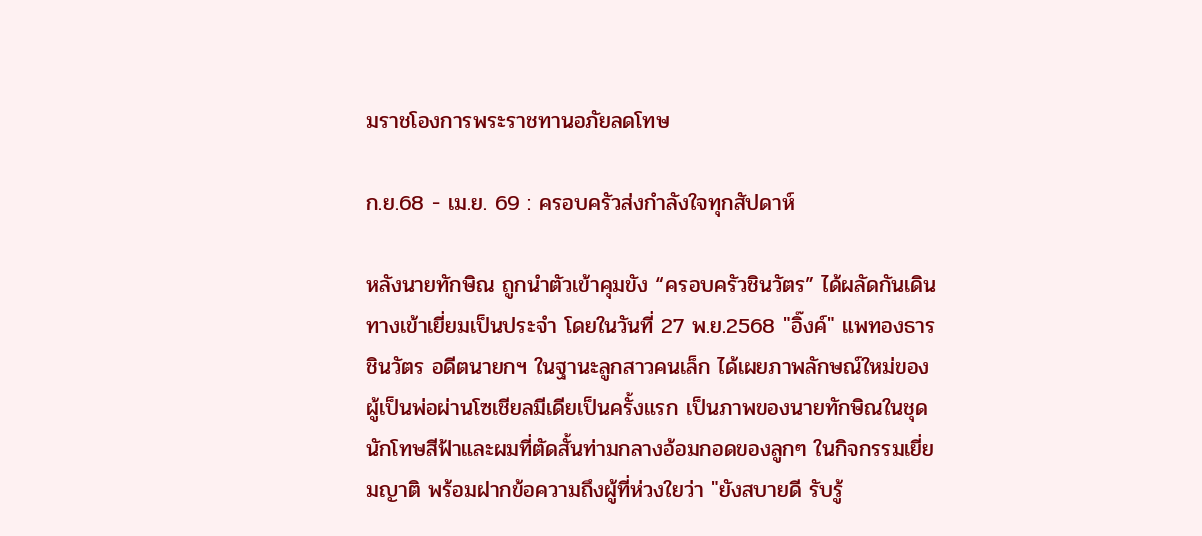มราชโองการพระราชทานอภัยลดโทษ

ก.ย.68 - เม.ย. 69 : ครอบครัวส่งกำลังใจทุกสัปดาห์

หลังนายทักษิณ ถูกนำตัวเข้าคุมขัง “ครอบครัวชินวัตร” ได้ผลัดกันเดินทางเข้าเยี่ยมเป็นประจำ โดยในวันที่ 27 พ.ย.2568 "อิ๊งค์" แพทองธาร ชินวัตร อดีตนายกฯ ในฐานะลูกสาวคนเล็ก ได้เผยภาพลักษณ์ใหม่ของผู้เป็นพ่อผ่านโซเชียลมีเดียเป็นครั้งแรก เป็นภาพของนายทักษิณในชุดนักโทษสีฟ้าและผมที่ตัดสั้นท่ามกลางอ้อมกอดของลูกๆ ในกิจกรรมเยี่ยมญาติ พร้อมฝากข้อความถึงผู้ที่ห่วงใยว่า "ยังสบายดี รับรู้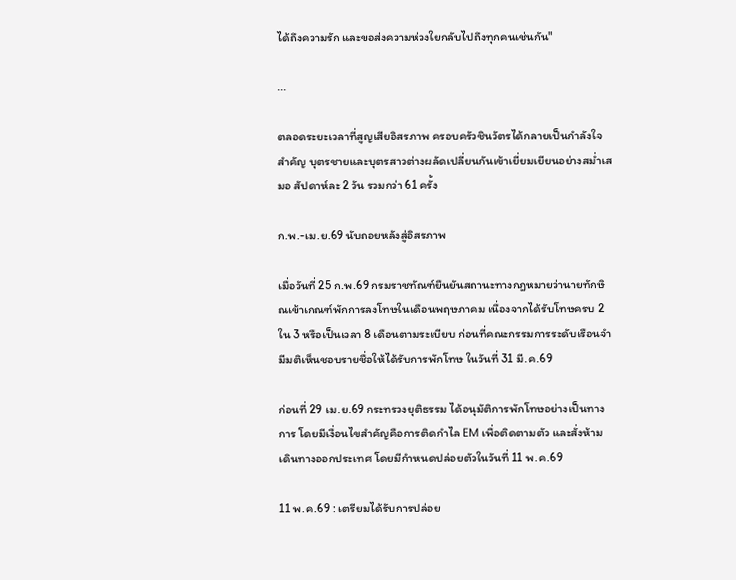ได้ถึงความรัก และขอส่งความห่วงใยกลับไปถึงทุกคนเช่นกัน"

...

ตลอดระยะเวลาที่สูญเสียอิสรภาพ ครอบครัวชินวัตรได้กลายเป็นกำลังใจสำคัญ บุตรชายและบุตรสาวต่างผลัดเปลี่ยนกันเข้าเยี่ยมเยียนอย่างสม่ำเสมอ สัปดาห์ละ 2 วัน รวมกว่า 61 ครั้ง

ก.พ.-เม.ย.69 นับถอยหลังสู่อิสรภาพ

เมื่อวันที่ 25 ก.พ.69 กรมราชทัณฑ์ยืนยันสถานะทางกฎหมายว่านายทักษิณเข้าเกณฑ์พักการลงโทษในเดือนพฤษภาคม เนื่องจากได้รับโทษครบ 2 ใน 3 หรือเป็นเวลา 8 เดือนตามระเบียบ ก่อนที่คณะกรรมการระดับเรือนจำมีมติเห็นชอบรายชื่อให้ได้รับการพักโทษ ในวันที่ 31 มี.ค.69

ก่อนที่ 29 เม.ย.69 กระทรวงยุติธรรม ได้อนุมัติการพักโทษอย่างเป็นทางการ โดยมีเงื่อนไขสำคัญคือการติดกำไล EM เพื่อติดตามตัว และสั่งห้ามเดินทางออกประเทศ โดยมีกำหนดปล่อยตัวในวันที่ 11 พ.ค.69

11 พ.ค.69 : เตรียมได้รับการปล่อย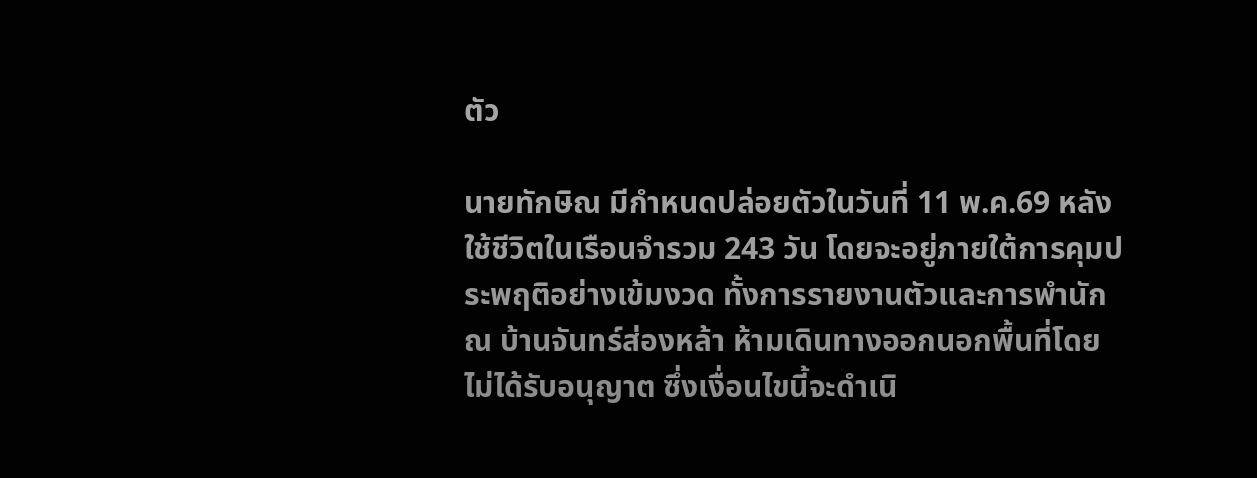ตัว

นายทักษิณ มีกำหนดปล่อยตัวในวันที่ 11 พ.ค.69 หลังใช้ชีวิตในเรือนจำรวม 243 วัน โดยจะอยู่ภายใต้การคุมประพฤติอย่างเข้มงวด ทั้งการรายงานตัวและการพำนัก ณ บ้านจันทร์ส่องหล้า ห้ามเดินทางออกนอกพื้นที่โดยไม่ได้รับอนุญาต ซึ่งเงื่อนไขนี้จะดำเนิ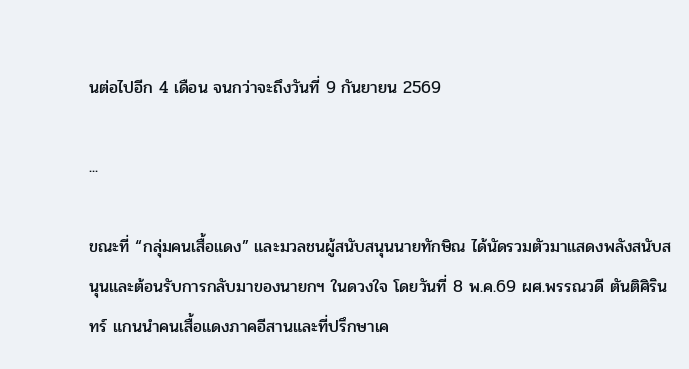นต่อไปอีก 4 เดือน จนกว่าจะถึงวันที่ 9 กันยายน 2569

...

ขณะที่ “กลุ่มคนเสื้อแดง” และมวลชนผู้สนับสนุนนายทักษิณ ได้นัดรวมตัวมาแสดงพลังสนับสนุนและต้อนรับการกลับมาของนายกฯ ในดวงใจ โดยวันที่ 8 พ.ค.69 ผศ.พรรณวดี ตันติศิรินทร์ แกนนำคนเสื้อแดงภาคอีสานและที่ปรึกษาเค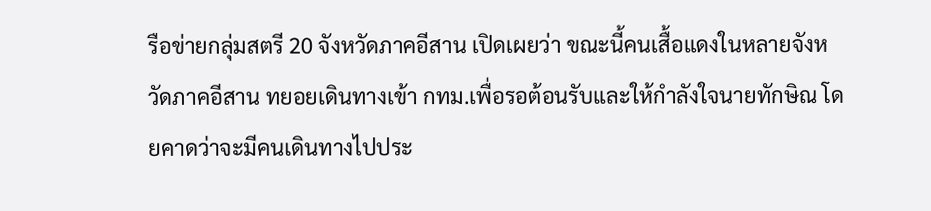รือข่ายกลุ่มสตรี 20 จังหวัดภาคอีสาน เปิดเผยว่า ขณะนี้คนเสื้อแดงในหลายจังหวัดภาคอีสาน ทยอยเดินทางเข้า กทม.เพื่อรอต้อนรับและให้กำลังใจนายทักษิณ โดยคาดว่าจะมีคนเดินทางไปประ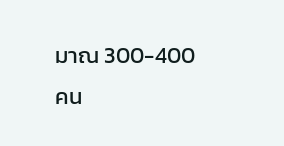มาณ 300-400 คน